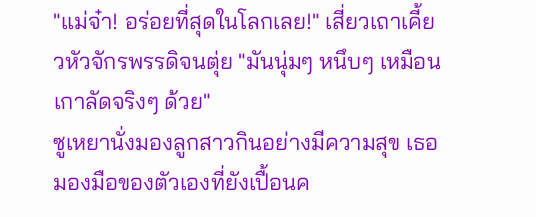"แม่จ๋า! อร่อยที่สุดในโลกเลย!" เสี่ยวเถาเคี้ยวหัวจักรพรรดิจนตุ่ย "มันนุ่มๆ หนึบๆ เหมือนเกาลัดจริงๆ ด้วย"
ซูเหยานั่งมองลูกสาวกินอย่างมีความสุข เธอมองมือของตัวเองที่ยังเปื้อนค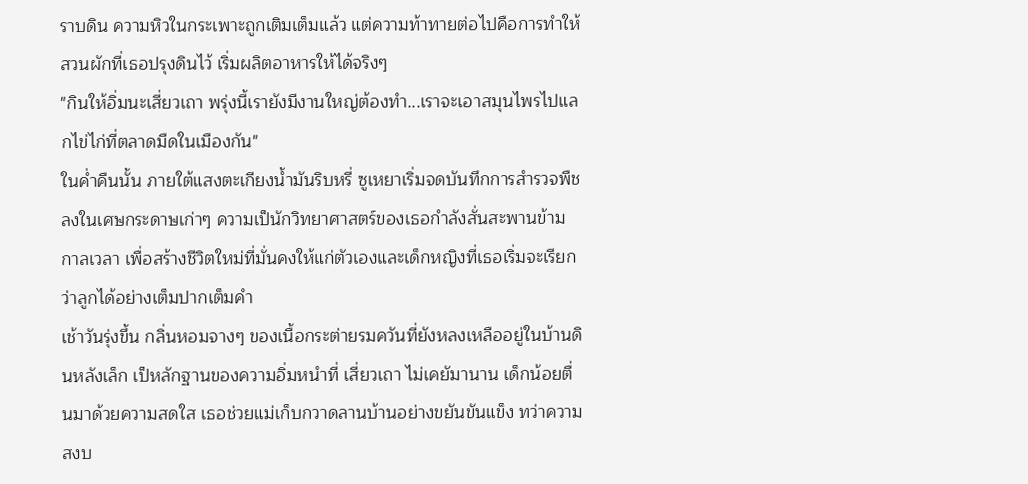ราบดิน ความหิวในกระเพาะถูกเติมเต็มแล้ว แต่ความท้าทายต่อไปคือการทำให้สวนผักที่เธอปรุงดินไว้ เริ่มผลิตอาหารให้ได้จริงๆ
"กินให้อิ่มนะเสี่ยวเถา พรุ่งนี้เรายังมีงานใหญ่ต้องทำ...เราจะเอาสมุนไพรไปแลกไข่ไก่ที่ตลาดมืดในเมืองกัน"
ในค่ำคืนนั้น ภายใต้แสงตะเกียงน้ำมันริบหรี่ ซูเหยาเริ่มจดบันทึกการสำรวจพืชลงในเศษกระดาษเก่าๆ ความเป็นักวิทยาศาสตร์ของเธอกำลังสั่นสะพานข้ามกาลเวลา เพื่อสร้างชีวิตใหม่ที่มั่นคงให้แก่ตัวเองและเด็กหญิงที่เธอเริ่มจะเรียกว่าลูกได้อย่างเต็มปากเต็มคำ
เช้าวันรุ่งขึ้น กลิ่นหอมจางๆ ของเนื้อกระต่ายรมควันที่ยังหลงเหลืออยู่ในบ้านดินหลังเล็ก เป็หลักฐานของความอิ่มหนำที่ เสี่ยวเถา ไม่เคยัมานาน เด็กน้อยตื่นมาด้วยความสดใส เธอช่วยแม่เก็บกวาดลานบ้านอย่างขยันขันแข็ง ทว่าความสงบ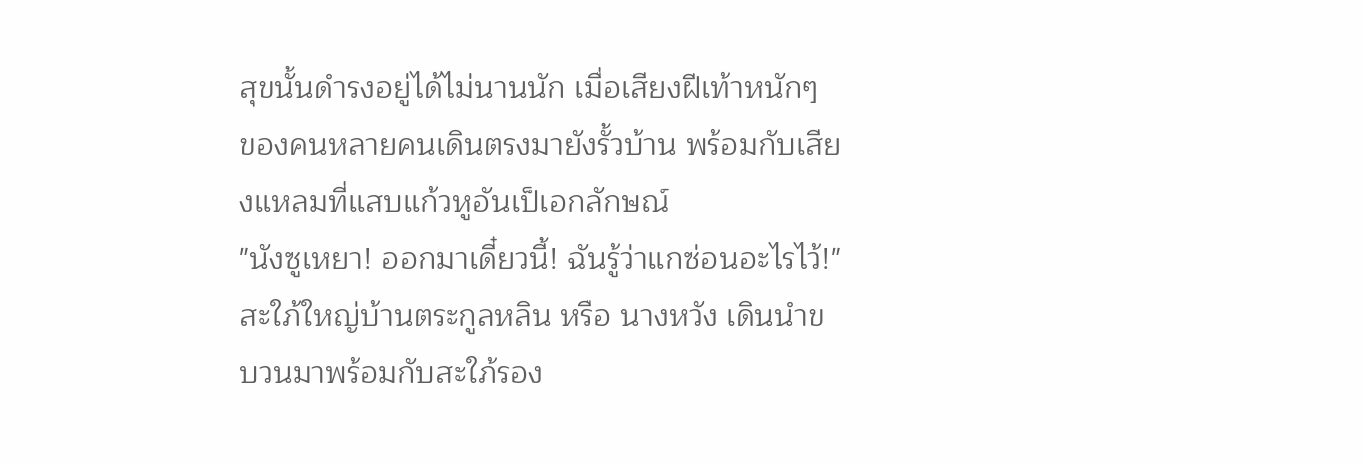สุขนั้นดำรงอยู่ได้ไม่นานนัก เมื่อเสียงฝีเท้าหนักๆ ของคนหลายคนเดินตรงมายังรั้วบ้าน พร้อมกับเสียงแหลมที่แสบแก้วหูอันเป็เอกลักษณ์
"นังซูเหยา! ออกมาเดี๋ยวนี้! ฉันรู้ว่าแกซ่อนอะไรไว้!"
สะใภ้ใหญ่บ้านตระกูลหลิน หรือ นางหวัง เดินนำขบวนมาพร้อมกับสะใภ้รอง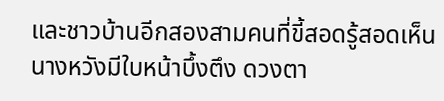และชาวบ้านอีกสองสามคนที่ขี้สอดรู้สอดเห็น นางหวังมีใบหน้าบึ้งตึง ดวงตา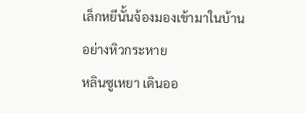เล็กหยีนั้นจ้องมองเข้ามาในบ้านอย่างหิวกระหาย
หลินซูเหยา เดินออ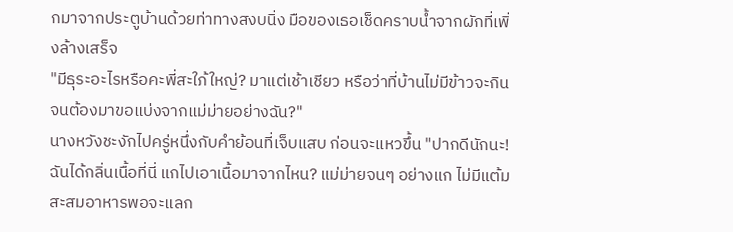กมาจากประตูบ้านด้วยท่าทางสงบนิ่ง มือของเธอเช็ดคราบน้ำจากผักที่เพิ่งล้างเสร็จ
"มีธุระอะไรหรือคะพี่สะใภ้ใหญ่? มาแต่เช้าเชียว หรือว่าที่บ้านไม่มีข้าวจะกินจนต้องมาขอแบ่งจากแม่ม่ายอย่างฉัน?"
นางหวังชะงักไปครู่หนึ่งกับคำย้อนที่เจ็บแสบ ก่อนจะแหวขึ้น "ปากดีนักนะ! ฉันได้กลิ่นเนื้อที่นี่ แกไปเอาเนื้อมาจากไหน? แม่ม่ายจนๆ อย่างแก ไม่มีแต้มสะสมอาหารพอจะแลก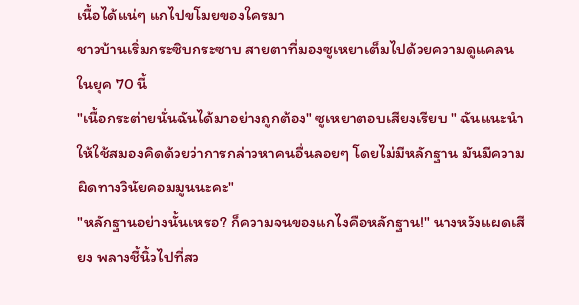เนื้อได้แน่ๆ แกไปขโมยของใครมา
ชาวบ้านเริ่มกระซิบกระซาบ สายตาที่มองซูเหยาเต็มไปด้วยความดูแคลน ในยุค 70 นี้
"เนื้อกระต่ายนั่นฉันได้มาอย่างถูกต้อง" ซูเหยาตอบเสียงเรียบ " ฉันแนะนำให้ใช้สมองคิดด้วยว่าการกล่าวหาคนอื่นลอยๆ โดยไม่มีหลักฐาน มันมีความผิดทางวินัยคอมมูนนะคะ"
"หลักฐานอย่างนั้นเหรอ? ก็ความจนของแกไงคือหลักฐาน!" นางหวังแผดเสียง พลางชี้นิ้วไปที่สว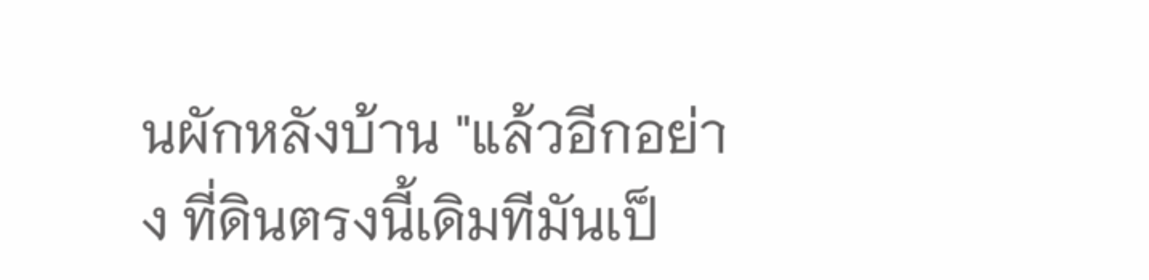นผักหลังบ้าน "แล้วอีกอย่าง ที่ดินตรงนี้เดิมทีมันเป็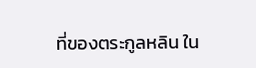ที่ของตระกูลหลิน ใน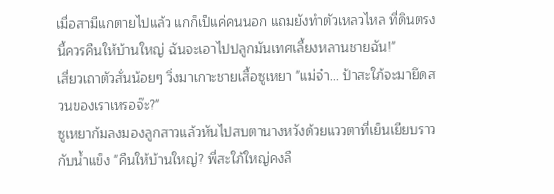เมื่อสามีแกตายไปแล้ว แกก็เป็แค่คนนอก แถมยังทำตัวเหลวไหล ที่ดินตรงนี้ควรคืนให้บ้านใหญ่ ฉันจะเอาไปปลูกมันเทศเลี้ยงหลานชายฉัน!"
เสี่ยวเถาตัวสั่นน้อยๆ วิ่งมาเกาะชายเสื้อซูเหยา "แม่จ๋า... ป้าสะใภ้จะมายึดสวนของเราเหรอจ๊ะ?"
ซูเหยาก้มลงมองลูกสาวแล้วหันไปสบตานางหวังด้วยแววตาที่เย็นเยียบราวกับน้ำแข็ง "คืนให้บ้านใหญ่? พี่สะใภ้ใหญ่คงลื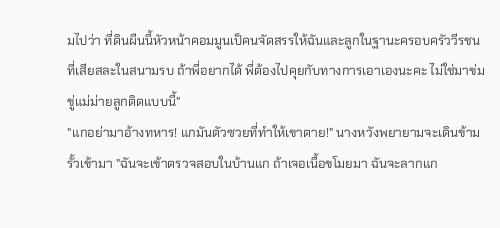มไปว่า ที่ดินผืนนี้หัวหน้าคอมมูนเป็คนจัดสรรให้ฉันและลูกในฐานะครอบครัววีรชนที่เสียสละในสนามรบ ถ้าพี่อยากได้ พี่ต้องไปคุยกับทางการเอาเองนะคะ ไม่ใช่มาข่มขู่แม่ม่ายลูกติดแบบนี้"
"แกอย่ามาอ้างทหาร! แกมันตัวซวยที่ทำให้เขาตาย!" นางหวังพยายามจะเดินข้ามรั้วเข้ามา "ฉันจะเข้าตรวจสอบในบ้านแก ถ้าเจอเนื้อขโมยมา ฉันจะลากแก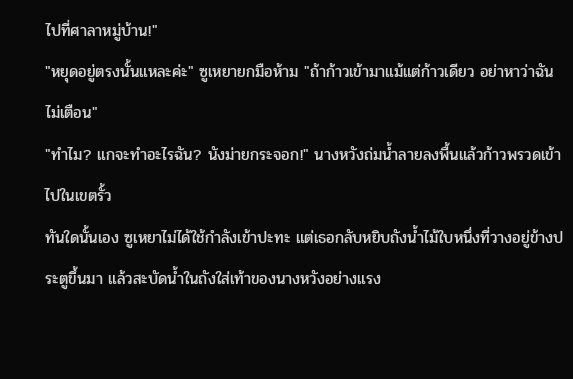ไปที่ศาลาหมู่บ้าน!"
"หยุดอยู่ตรงนั้นแหละค่ะ" ซูเหยายกมือห้าม "ถ้าก้าวเข้ามาแม้แต่ก้าวเดียว อย่าหาว่าฉันไม่เตือน"
"ทำไม? แกจะทำอะไรฉัน? นังม่ายกระจอก!" นางหวังถ่มน้ำลายลงพื้นแล้วก้าวพรวดเข้าไปในเขตรั้ว
ทันใดนั้นเอง ซูเหยาไม่ได้ใช้กำลังเข้าปะทะ แต่เธอกลับหยิบถังน้ำไม้ใบหนึ่งที่วางอยู่ข้างประตูขึ้นมา แล้วสะบัดน้ำในถังใส่เท้าของนางหวังอย่างแรง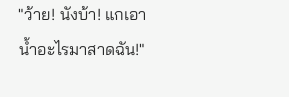"ว้าย! นังบ้า! แกเอาน้ำอะไรมาสาดฉัน!"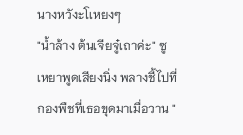นางหวังะโเหยงๆ
"น้ำล้าง ต้นเจียจู๋เถาค่ะ" ซูเหยาพูดเสียงนิ่ง พลางชี้ไปที่กองพืชที่เธอขุดมาเมื่อวาน "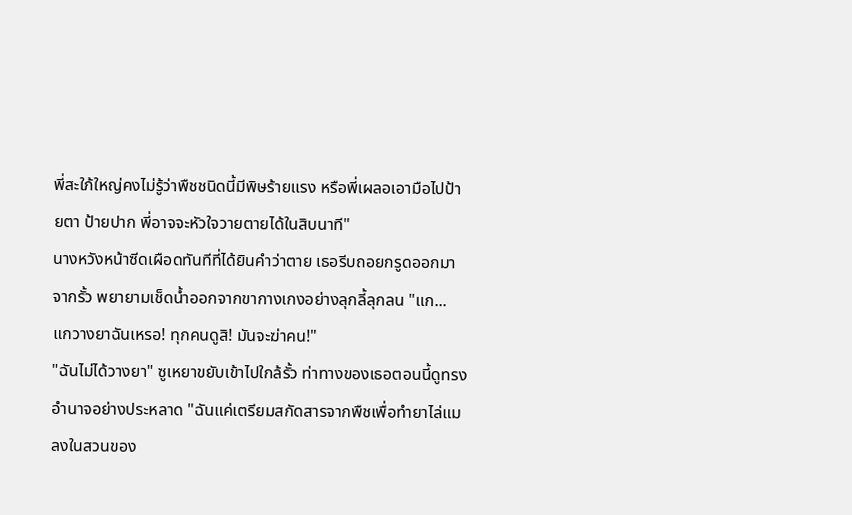พี่สะใภ้ใหญ่คงไม่รู้ว่าพืชชนิดนี้มีพิษร้ายแรง หรือพี่เผลอเอามือไปป้ายตา ป้ายปาก พี่อาจจะหัวใจวายตายได้ในสิบนาที"
นางหวังหน้าซีดเผือดทันทีที่ได้ยินคำว่าตาย เธอรีบถอยกรูดออกมาจากรั้ว พยายามเช็ดน้ำออกจากขากางเกงอย่างลุกลี้ลุกลน "แก... แกวางยาฉันเหรอ! ทุกคนดูสิ! มันจะฆ่าคน!"
"ฉันไม่ได้วางยา" ซูเหยาขยับเข้าไปใกล้รั้ว ท่าทางของเธอตอนนี้ดูทรงอำนาจอย่างประหลาด "ฉันแค่เตรียมสกัดสารจากพืชเพื่อทำยาไล่แมลงในสวนของ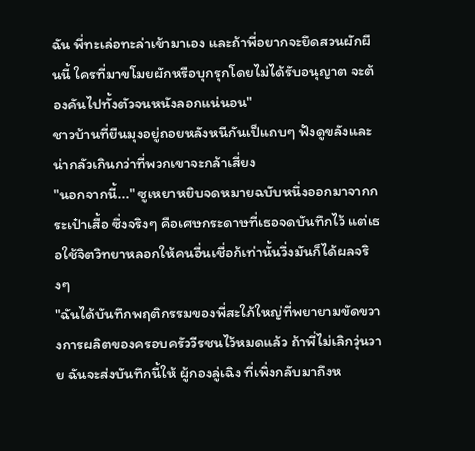ฉัน พี่ทะเล่อทะล่าเข้ามาเอง และถ้าพี่อยากจะยึดสวนผักผืนนี้ ใครที่มาขโมยผักหรือบุกรุกโดยไม่ได้รับอนุญาต จะต้องคันไปทั้งตัวจนหนังลอกแน่นอน"
ชาวบ้านที่ยืนมุงอยู่ถอยหลังหนีกันเป็แถบๆ ฟังดูขลังและน่ากลัวเกินกว่าที่พวกเขาจะกล้าเสี่ยง
"นอกจากนี้..." ซูเหยาหยิบจดหมายฉบับหนึ่งออกมาจากกระเป๋าเสื้อ ซึ่งจริงๆ คือเศษกระดาษที่เธอจดบันทึกไว้ แต่เธอใช้จิตวิทยาหลอกให้คนอื่นเชื่อก้เท่านั้นวึ่งมันก็ได้ผลจริงๆ
"ฉันได้บันทึกพฤติกรรมของพี่สะใภ้ใหญ่ที่พยายามขัดขวางการผลิตของครอบครัววีรชนไว้หมดแล้ว ถ้าพี่ไม่เลิกวุ่นวาย ฉันจะส่งบันทึกนี้ให้ ผู้กองลู่เฉิง ที่เพิ่งกลับมาถึงห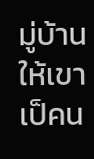มู่บ้าน ให้เขาเป็คน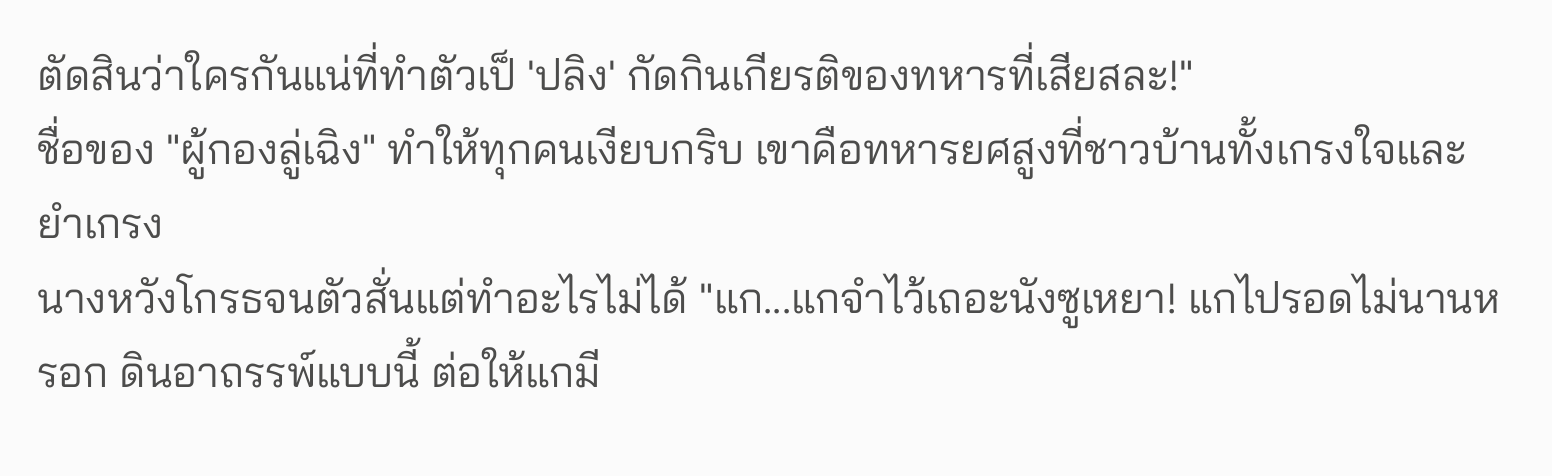ตัดสินว่าใครกันแน่ที่ทำตัวเป็ 'ปลิง' กัดกินเกียรติของทหารที่เสียสละ!"
ชื่อของ "ผู้กองลู่เฉิง" ทำให้ทุกคนเงียบกริบ เขาคือทหารยศสูงที่ชาวบ้านทั้งเกรงใจและยำเกรง
นางหวังโกรธจนตัวสั่นแต่ทำอะไรไม่ได้ "แก...แกจำไว้เถอะนังซูเหยา! แกไปรอดไม่นานหรอก ดินอาถรรพ์แบบนี้ ต่อให้แกมี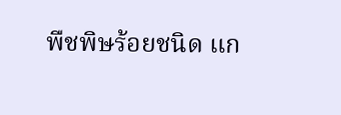พืชพิษร้อยชนิด แก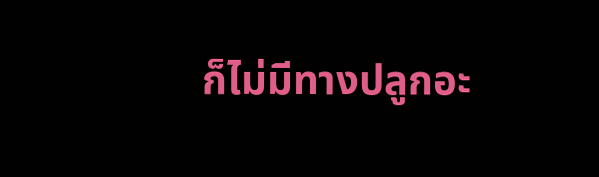ก็ไม่มีทางปลูกอะ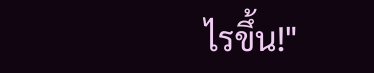ไรขึ้น!"